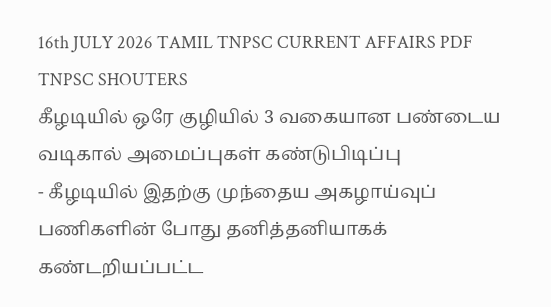16th JULY 2026 TAMIL TNPSC CURRENT AFFAIRS PDF TNPSC SHOUTERS
கீழடியில் ஒரே குழியில் 3 வகையான பண்டைய வடிகால் அமைப்புகள் கண்டுபிடிப்பு
- கீழடியில் இதற்கு முந்தைய அகழாய்வுப் பணிகளின் போது தனித்தனியாகக் கண்டறியப்பட்ட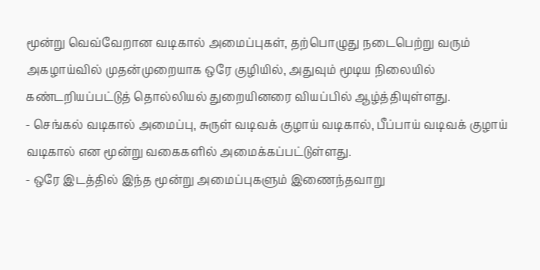மூன்று வெவ்வேறான வடிகால் அமைப்புகள், தற்பொழுது நடைபெற்று வரும் அகழாய்வில் முதன்முறையாக ஒரே குழியில், அதுவும் மூடிய நிலையில் கண்டறியப்பட்டுத் தொல்லியல் துறையினரை வியப்பில் ஆழ்த்தியுள்ளது.
- செங்கல் வடிகால் அமைப்பு, சுருள் வடிவக் குழாய் வடிகால், பீப்பாய் வடிவக் குழாய் வடிகால் என மூன்று வகைகளில் அமைக்கப்பட்டுள்ளது.
- ஒரே இடத்தில் இந்த மூன்று அமைப்புகளும் இணைந்தவாறு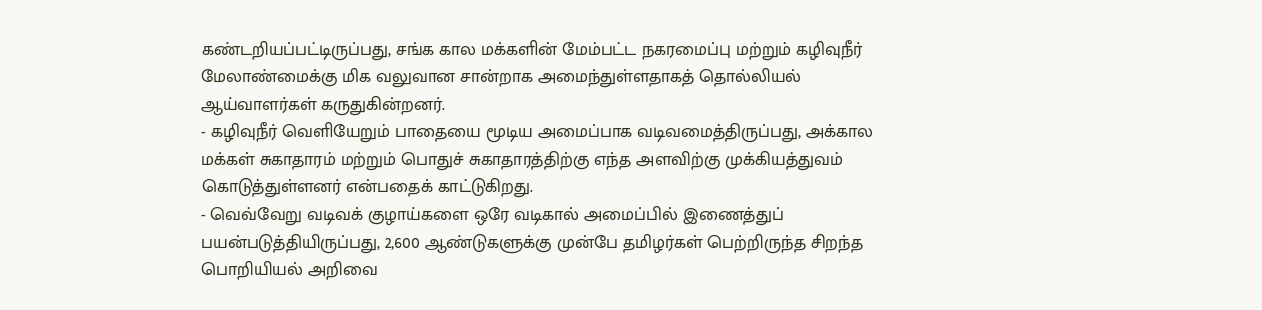கண்டறியப்பட்டிருப்பது, சங்க கால மக்களின் மேம்பட்ட நகரமைப்பு மற்றும் கழிவுநீர் மேலாண்மைக்கு மிக வலுவான சான்றாக அமைந்துள்ளதாகத் தொல்லியல் ஆய்வாளர்கள் கருதுகின்றனர்.
- கழிவுநீர் வெளியேறும் பாதையை மூடிய அமைப்பாக வடிவமைத்திருப்பது, அக்கால மக்கள் சுகாதாரம் மற்றும் பொதுச் சுகாதாரத்திற்கு எந்த அளவிற்கு முக்கியத்துவம் கொடுத்துள்ளனர் என்பதைக் காட்டுகிறது.
- வெவ்வேறு வடிவக் குழாய்களை ஒரே வடிகால் அமைப்பில் இணைத்துப் பயன்படுத்தியிருப்பது, 2,600 ஆண்டுகளுக்கு முன்பே தமிழர்கள் பெற்றிருந்த சிறந்த பொறியியல் அறிவை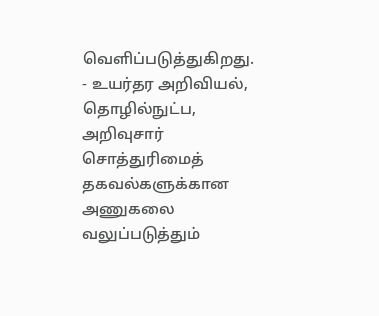வெளிப்படுத்துகிறது.
- உயர்தர அறிவியல், தொழில்நுட்ப, அறிவுசார் சொத்துரிமைத் தகவல்களுக்கான அணுகலை வலுப்படுத்தும்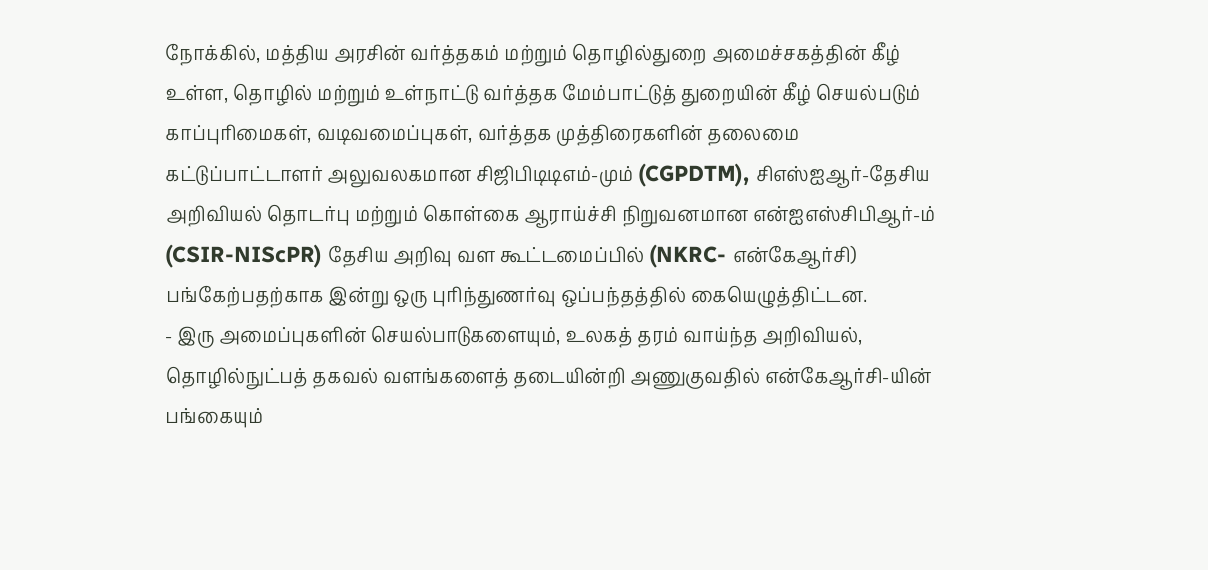நோக்கில், மத்திய அரசின் வர்த்தகம் மற்றும் தொழில்துறை அமைச்சகத்தின் கீழ் உள்ள, தொழில் மற்றும் உள்நாட்டு வர்த்தக மேம்பாட்டுத் துறையின் கீழ் செயல்படும் காப்புரிமைகள், வடிவமைப்புகள், வர்த்தக முத்திரைகளின் தலைமை கட்டுப்பாட்டாளர் அலுவலகமான சிஜிபிடிடிஎம்-மும் (CGPDTM), சிஎஸ்ஐஆர்-தேசிய அறிவியல் தொடர்பு மற்றும் கொள்கை ஆராய்ச்சி நிறுவனமான என்ஐஎஸ்சிபிஆர்-ம் (CSIR-NIScPR) தேசிய அறிவு வள கூட்டமைப்பில் (NKRC- என்கேஆர்சி) பங்கேற்பதற்காக இன்று ஒரு புரிந்துணர்வு ஒப்பந்தத்தில் கையெழுத்திட்டன.
- இரு அமைப்புகளின் செயல்பாடுகளையும், உலகத் தரம் வாய்ந்த அறிவியல், தொழில்நுட்பத் தகவல் வளங்களைத் தடையின்றி அணுகுவதில் என்கேஆர்சி-யின் பங்கையும்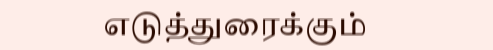எடுத்துரைக்கும்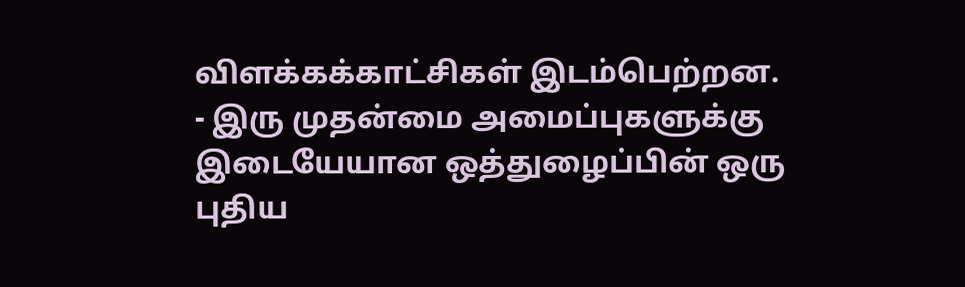விளக்கக்காட்சிகள் இடம்பெற்றன.
- இரு முதன்மை அமைப்புகளுக்கு இடையேயான ஒத்துழைப்பின் ஒரு புதிய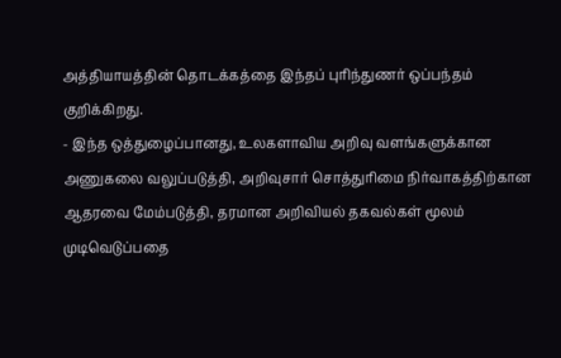அத்தியாயத்தின் தொடக்கத்தை இந்தப் புரிந்துணர் ஒப்பந்தம் குறிக்கிறது.
- இந்த ஒத்துழைப்பானது, உலகளாவிய அறிவு வளங்களுக்கான அணுகலை வலுப்படுத்தி, அறிவுசார் சொத்துரிமை நிர்வாகத்திற்கான ஆதரவை மேம்படுத்தி, தரமான அறிவியல் தகவல்கள் மூலம் முடிவெடுப்பதை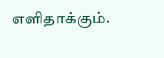எளிதாக்கும்.